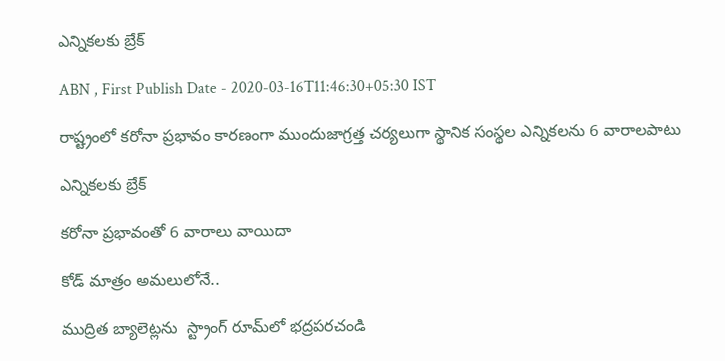ఎన్నికలకు బ్రేక్‌

ABN , First Publish Date - 2020-03-16T11:46:30+05:30 IST

రాష్ట్రంలో కరోనా ప్రభావం కారణంగా ముందుజాగ్రత్త చర్యలుగా స్థానిక సంస్థల ఎన్నికలను 6 వారాలపాటు

ఎన్నికలకు బ్రేక్‌

కరోనా ప్రభావంతో 6 వారాలు వాయిదా

కోడ్‌ మాత్రం అమలులోనే..

ముద్రిత బ్యాలెట్లను  స్ట్రాంగ్‌ రూమ్‌లో భద్రపరచండి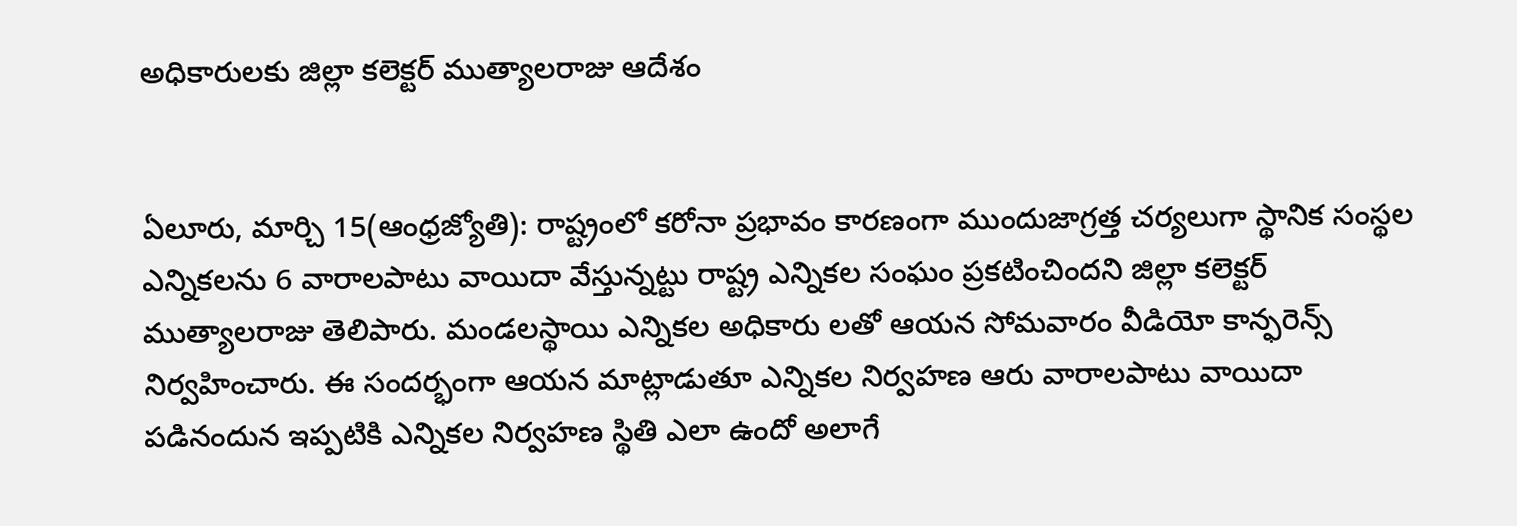అధికారులకు జిల్లా కలెక్టర్‌ ముత్యాలరాజు ఆదేశం


ఏలూరు, మార్చి 15(ఆంధ్రజ్యోతి): రాష్ట్రంలో కరోనా ప్రభావం కారణంగా ముందుజాగ్రత్త చర్యలుగా స్థానిక సంస్థల ఎన్నికలను 6 వారాలపాటు వాయిదా వేస్తున్నట్టు రాష్ట్ర ఎన్నికల సంఘం ప్రకటించిందని జిల్లా కలెక్టర్‌ ముత్యాలరాజు తెలిపారు. మండలస్థాయి ఎన్నికల అధికారు లతో ఆయన సోమవారం వీడియో కాన్ఫరెన్స్‌ నిర్వహించారు. ఈ సందర్భంగా ఆయన మాట్లాడుతూ ఎన్నికల నిర్వహణ ఆరు వారాలపాటు వాయిదా పడినందున ఇప్పటికి ఎన్నికల నిర్వహణ స్థితి ఎలా ఉందో అలాగే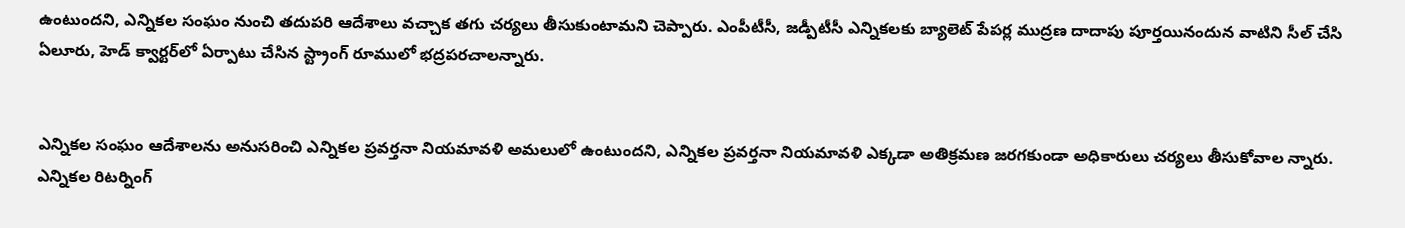ఉంటుందని, ఎన్నికల సంఘం నుంచి తదుపరి ఆదేశాలు వచ్చాక తగు చర్యలు తీసుకుంటామని చెప్పారు. ఎంపీటీసీ, జడ్పీటీసీ ఎన్నికలకు బ్యాలెట్‌ పేపర్ల ముద్రణ దాదాపు పూర్తయినందున వాటిని సీల్‌ చేసి ఏలూరు, హెడ్‌ క్వార్టర్‌లో ఏర్పాటు చేసిన స్ట్రాంగ్‌ రూములో భద్రపరచాలన్నారు.


ఎన్నికల సంఘం ఆదేశాలను అనుసరించి ఎన్నికల ప్రవర్తనా నియమావళి అమలులో ఉంటుందని, ఎన్నికల ప్రవర్తనా నియమావళి ఎక్కడా అతిక్రమణ జరగకుండా అధికారులు చర్యలు తీసుకోవాల న్నారు. ఎన్నికల రిటర్నింగ్‌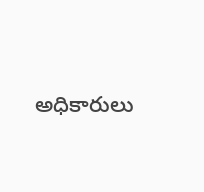అధికారులు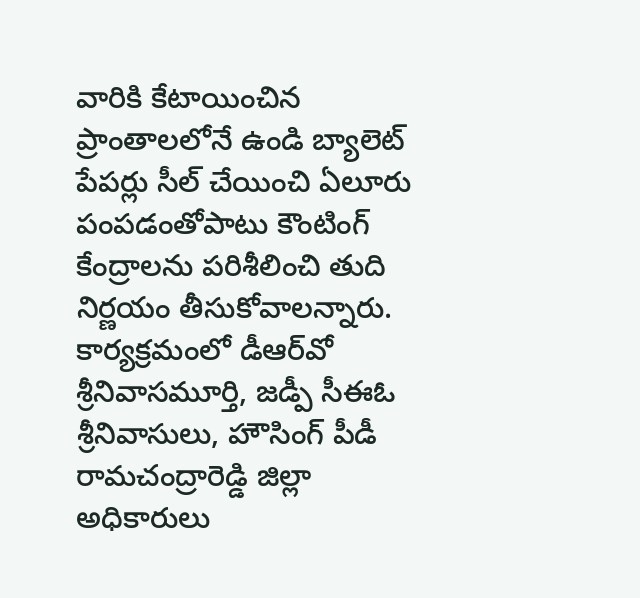వారికి కేటాయించిన ప్రాంతాలలోనే ఉండి బ్యాలెట్‌ పేపర్లు సీల్‌ చేయించి ఏలూరు పంపడంతోపాటు కౌంటింగ్‌ కేంద్రాలను పరిశీలించి తుది నిర్ణయం తీసుకోవాలన్నారు. కార్యక్రమంలో డీఆర్‌వో శ్రీనివాసమూర్తి, జడ్పీ సీఈఓ శ్రీనివాసులు, హౌసింగ్‌ పీడీ రామచంద్రారెడ్డి జిల్లా అధికారులు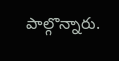పాల్గొన్నారు.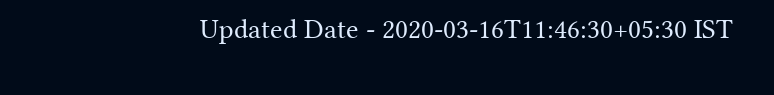Updated Date - 2020-03-16T11:46:30+05:30 IST